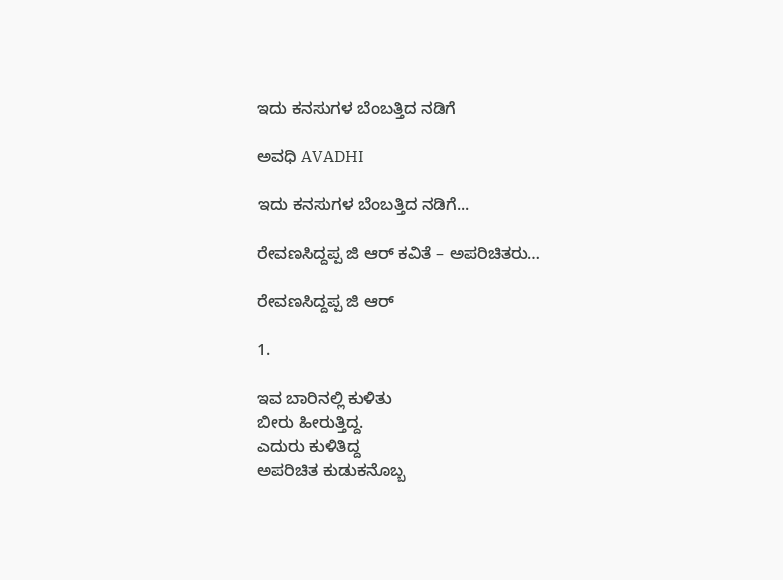ಇದು ಕನಸುಗಳ ಬೆಂಬತ್ತಿದ ನಡಿಗೆ‍

ಅವಧಿ AVADHI

ಇದು ಕನಸುಗಳ ಬೆಂಬತ್ತಿದ ನಡಿಗೆ...

ರೇವಣಸಿದ್ದಪ್ಪ ಜಿ ಆರ್ ಕವಿತೆ – ಅಪರಿಚಿತರು…

ರೇವಣಸಿದ್ದಪ್ಪ ಜಿ ಆರ್

1.

ಇವ ಬಾರಿನಲ್ಲಿ ಕುಳಿತು
ಬೀರು ಹೀರುತ್ತಿದ್ದ.
ಎದುರು ಕುಳಿತಿದ್ದ
ಅಪರಿಚಿತ ಕುಡುಕನೊಬ್ಬ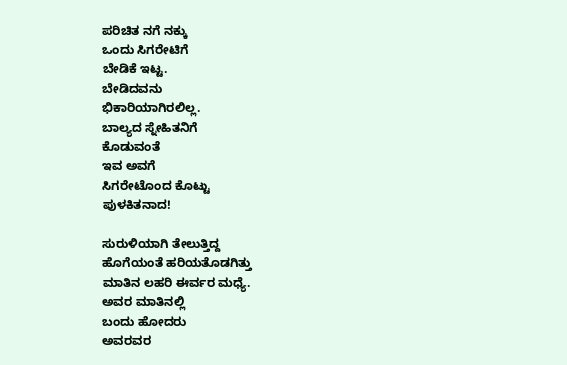ಪರಿಚಿತ ನಗೆ ನಕ್ಕು
ಒಂದು ಸಿಗರೇಟಿಗೆ
ಬೇಡಿಕೆ ಇಟ್ಟ.
ಬೇಡಿದವನು
ಭಿಕಾರಿಯಾಗಿರಲಿಲ್ಲ.
ಬಾಲ್ಯದ ಸ್ನೇಹಿತನಿಗೆ
ಕೊಡುವಂತೆ
ಇವ ಅವಗೆ
ಸಿಗರೇಟೊಂದ ಕೊಟ್ಟು
ಪುಳಕಿತನಾದ!

ಸುರುಳಿಯಾಗಿ ತೇಲುತ್ತಿದ್ದ
ಹೊಗೆಯಂತೆ ಹರಿಯತೊಡಗಿತ್ತು
ಮಾತಿನ ಲಹರಿ ಈರ್ವರ ಮಧ್ಯೆ.
ಅವರ ಮಾತಿನಲ್ಲಿ
ಬಂದು ಹೋದರು
ಅವರವರ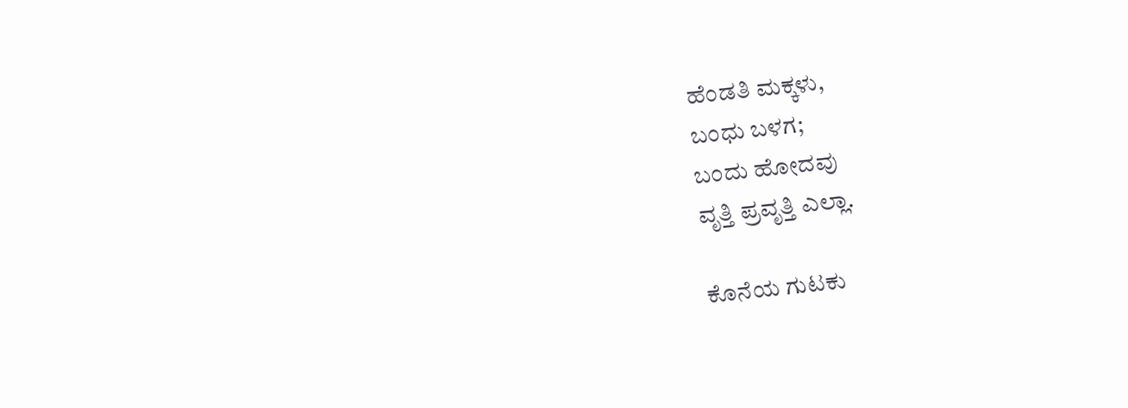ಹೆಂಡತಿ ಮಕ್ಕಳು,
ಬಂಧು ಬಳಗ;
ಬಂದು ಹೋದವು
ವೃತ್ತಿ ಪ್ರವೃತ್ತಿ ಎಲ್ಲಾ.

ಕೊನೆಯ ಗುಟಕು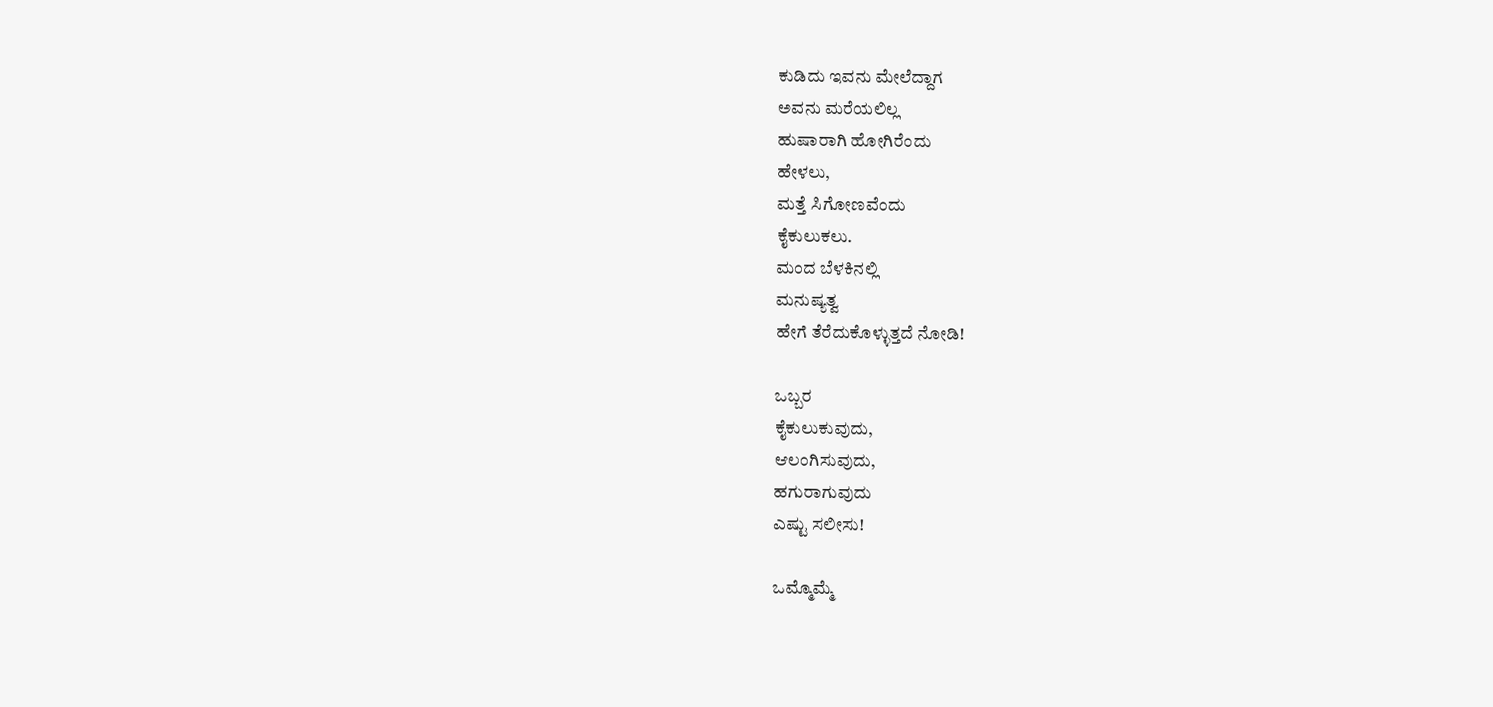ಕುಡಿದು ಇವನು ಮೇಲೆದ್ದಾಗ
ಅವನು ಮರೆಯಲಿಲ್ಲ
ಹುಷಾರಾಗಿ ಹೋಗಿರೆಂದು
ಹೇಳಲು,
ಮತ್ತೆ ಸಿಗೋಣವೆಂದು
ಕೈಕುಲುಕಲು.
ಮಂದ ಬೆಳಕಿನಲ್ಲಿ
ಮನುಷ್ಯತ್ವ
ಹೇಗೆ ತೆರೆದುಕೊಳ್ಳುತ್ತದೆ ನೋಡಿ!

ಒಬ್ಬರ
ಕೈಕುಲುಕುವುದು,
ಆಲಂಗಿಸುವುದು,
ಹಗುರಾಗುವುದು
ಎಷ್ಟು ಸಲೀಸು!

ಒಮ್ಮೊಮ್ಮೆ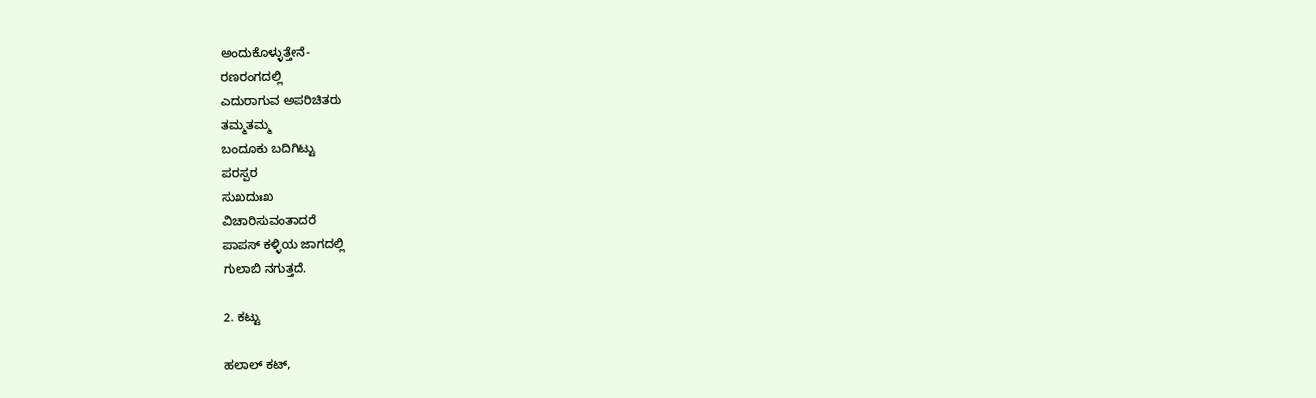ಅಂದುಕೊಳ್ಳುತ್ತೇನೆ-
ರಣರಂಗದಲ್ಲಿ
ಎದುರಾಗುವ ಅಪರಿಚಿತರು
ತಮ್ಮತಮ್ಮ
ಬಂದೂಕು ಬದಿಗಿಟ್ಟು
ಪರಸ್ಪರ
ಸುಖದುಃಖ
ವಿಚಾರಿಸುವಂತಾದರೆ
ಪಾಪಸ್ ಕಳ್ಳಿಯ ಜಾಗದಲ್ಲಿ
ಗುಲಾಬಿ ನಗುತ್ತದೆ.

2. ಕಟ್ಟು

ಹಲಾಲ್ ಕಟ್,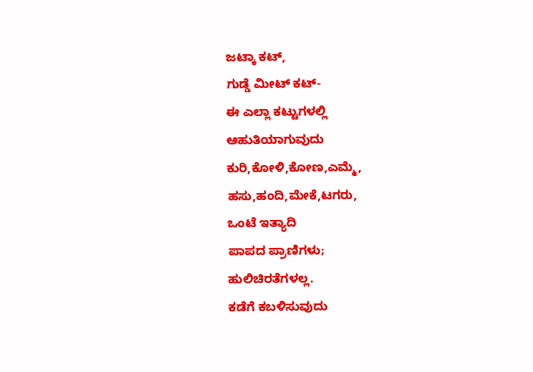ಜಟ್ಕಾ ಕಟ್,
ಗುಡ್ಡೆ ಮೀಟ್ ಕಟ್-
ಈ ಎಲ್ಲಾ ಕಟ್ಟುಗಳಲ್ಲಿ
ಆಹುತಿಯಾಗುವುದು
ಕುರಿ,ಕೋಳಿ,ಕೋಣ,ಎಮ್ಮೆ,
ಹಸು,ಹಂದಿ,ಮೇಕೆ,ಟಗರು,
ಒಂಟೆ ಇತ್ಯಾದಿ
ಪಾಪದ ಪ್ರಾಣಿಗಳು;
ಹುಲಿಚಿರತೆಗಳಲ್ಲ.
ಕಡೆಗೆ ಕಬಳಿಸುವುದು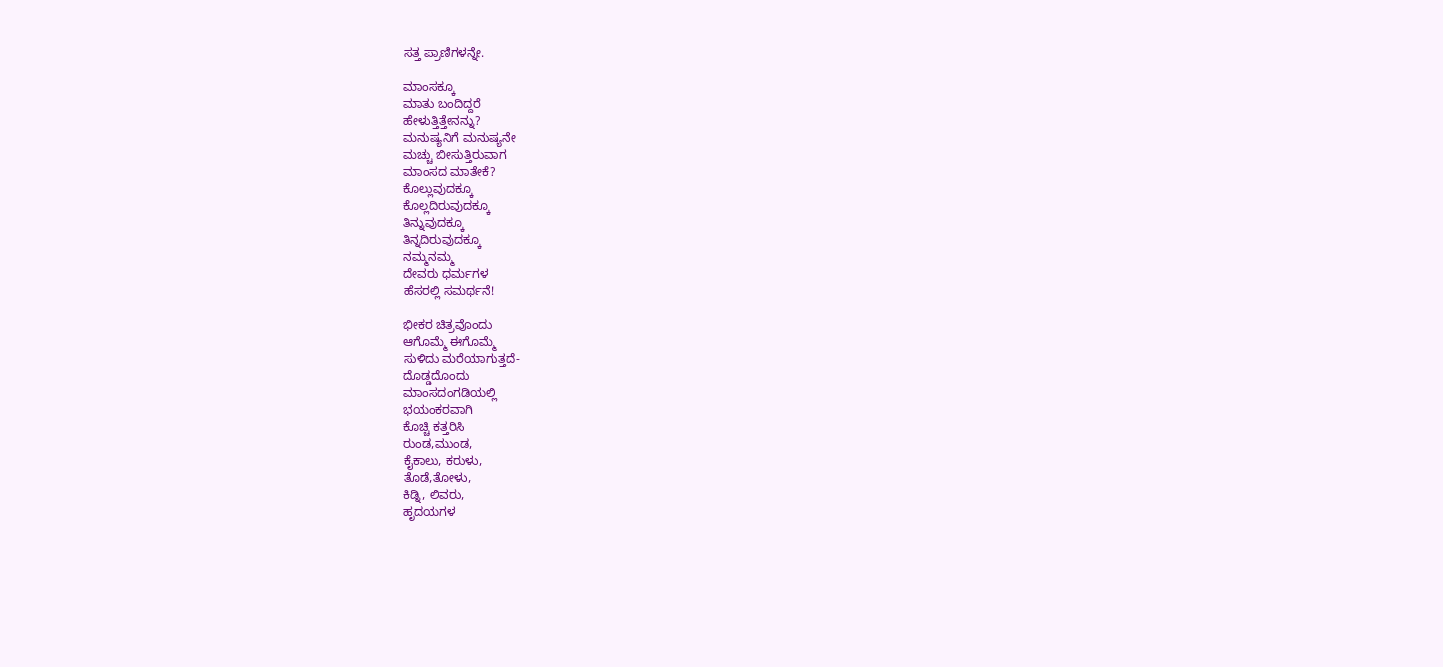ಸತ್ತ ಪ್ರಾಣಿಗಳನ್ನೇ.

ಮಾಂಸಕ್ಕೂ
ಮಾತು ಬಂದಿದ್ದರೆ
ಹೇಳುತ್ತಿತ್ತೇನನ್ನು?
ಮನುಷ್ಯನಿಗೆ ಮನುಷ್ಯನೇ
ಮಚ್ಚು ಬೀಸುತ್ತಿರುವಾಗ
ಮಾಂಸದ ಮಾತೇಕೆ?
ಕೊಲ್ಲುವುದಕ್ಕೂ
ಕೊಲ್ಲದಿರುವುದಕ್ಕೂ
ತಿನ್ನುವುದಕ್ಕೂ
ತಿನ್ನದಿರುವುದಕ್ಕೂ
ನಮ್ಮನಮ್ಮ
ದೇವರು ಧರ್ಮಗಳ
ಹೆಸರಲ್ಲಿ ಸಮರ್ಥನೆ!

ಭೀಕರ ಚಿತ್ರವೊಂದು
ಆಗೊಮ್ಮೆ ಈಗೊಮ್ಮೆ
ಸುಳಿದು ಮರೆಯಾಗುತ್ತದೆ-
ದೊಡ್ಡದೊಂದು
ಮಾಂಸದಂಗಡಿಯಲ್ಲಿ
ಭಯಂಕರವಾಗಿ
ಕೊಚ್ಚಿ ಕತ್ತರಿಸಿ
ರುಂಡ,ಮುಂಡ,
ಕೈಕಾಲು, ಕರುಳು,
ತೊಡೆ,ತೋಳು,
ಕಿಡ್ನಿ, ಲಿವರು,
ಹೃದಯಗಳ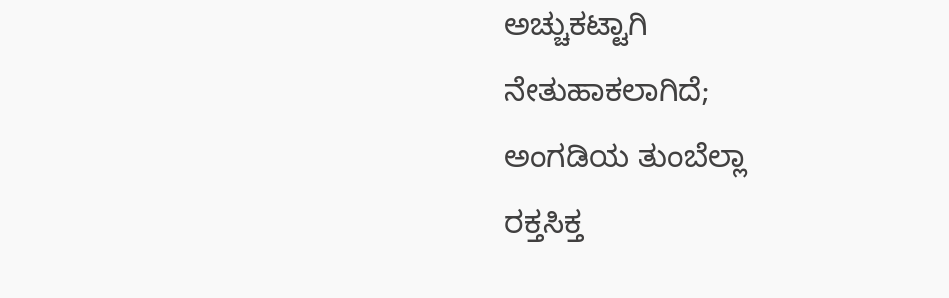ಅಚ್ಚುಕಟ್ಟಾಗಿ
ನೇತುಹಾಕಲಾಗಿದೆ;
ಅಂಗಡಿಯ ತುಂಬೆಲ್ಲಾ
ರಕ್ತಸಿಕ್ತ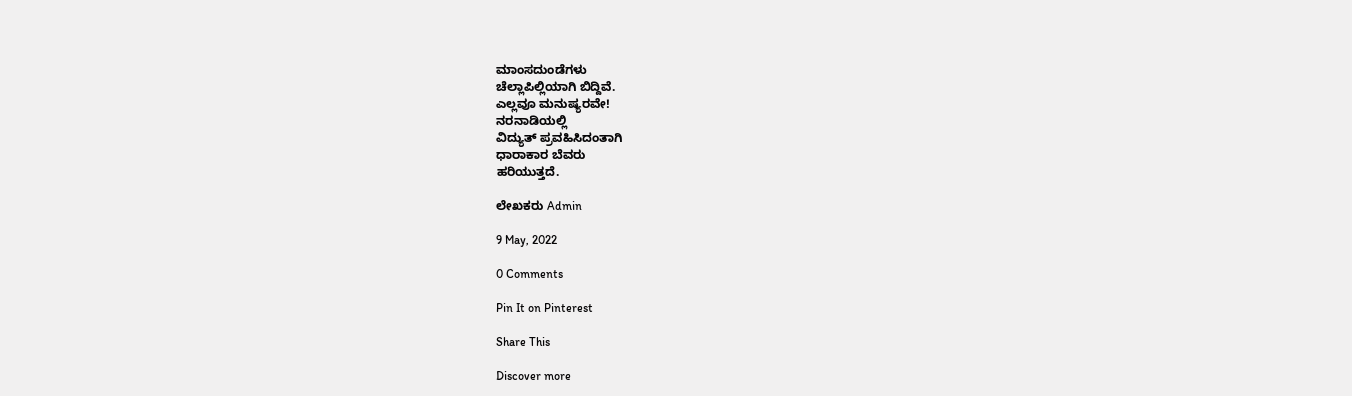ಮಾಂಸದುಂಡೆಗಳು
ಚೆಲ್ಲಾಪಿಲ್ಲಿಯಾಗಿ ಬಿದ್ದಿವೆ.
ಎಲ್ಲವೂ ಮನುಷ್ಯರವೇ!
ನರನಾಡಿಯಲ್ಲಿ
ವಿದ್ಯುತ್ ಪ್ರವಹಿಸಿದಂತಾಗಿ
ಧಾರಾಕಾರ ಬೆವರು
ಹರಿಯುತ್ತದೆ.

ಲೇಖಕರು Admin

9 May, 2022

0 Comments

Pin It on Pinterest

Share This

Discover more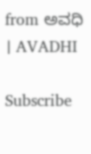from ಅವಧಿ । AVADHI

Subscribe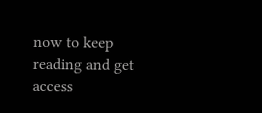now to keep reading and get access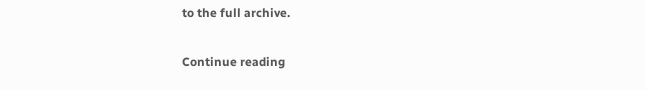to the full archive.

Continue reading